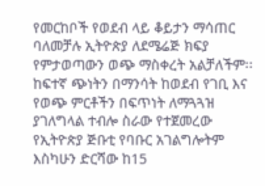የመርከቦች የወደብ ላይ ቆይታን ማሳጠር ባለመቻሉ ኢትዮጵያ ለደሜሬጅ ክፍያ የምታወጣውን ወጭ ማስቀረት አልቻለችም፡፡
ከፍተኛ ጭነትን በማንሳት ከወደብ የገቢ እና የወጭ ምርቶችን በፍጥነት ለማጓጓዝ ያገለግላል ተብሎ ስራው የተጀመረው የኢትዮጵያ ጅቡቲ የባቡር አገልግሎትም እስካሁን ድርሻው ከ15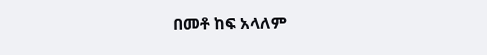በመቶ ከፍ አላለም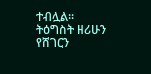ተብሏል፡፡
ትዕግስት ዘሪሁን
የሸገርን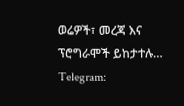ወሬዎች፣ መረጃ እና ፕሮግራሞች ይከታተሉ…
Telegram: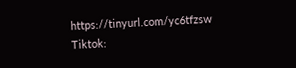https://tinyurl.com/yc6tfzsw
Tiktok: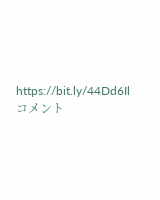https://bit.ly/44Dd6Il
コメント